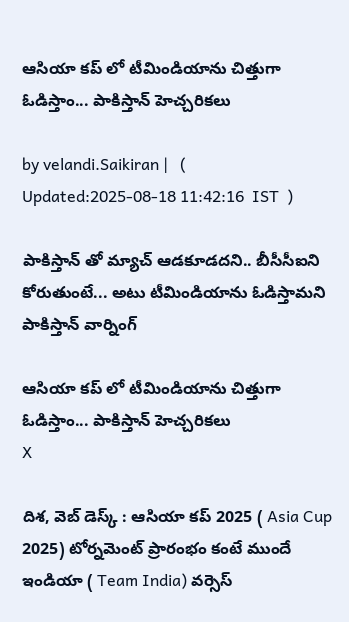ఆసియా కప్ లో టీమిండియాను చిత్తుగా ఓడిస్తాం... పాకిస్తాన్ హెచ్చరికలు

by velandi.Saikiran |   (  Updated:2025-08-18 11:42:16  IST  )

పాకిస్తాన్ తో మ్యాచ్ ఆడకూడదని.. బీసీసీఐని కోరుతుంటే... అటు టీమిండియాను ఓడిస్తామని పాకిస్తాన్ వార్నింగ్

ఆసియా కప్ లో టీమిండియాను చిత్తుగా ఓడిస్తాం... పాకిస్తాన్ హెచ్చరికలు
X

దిశ, వెబ్ డెస్క్ : ఆసియా కప్ 2025 ( Asia Cup 2025) టోర్నమెంట్ ప్రారంభం కంటే ముందే ఇండియా ( Team India) వర్సెస్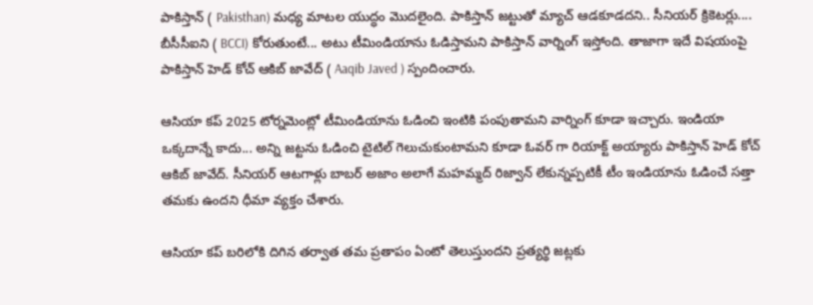పాకిస్తాన్ ( Pakisthan) మధ్య మాటల యుద్ధం మొదలైంది. పాకిస్తాన్ జట్టుతో మ్యాచ్ ఆడకూడదని.. సీనియర్ క్రికెటర్లు.... బీసీసీఐని ( BCCI) కోరుతుంటే... అటు టీమిండియాను ఓడిస్తామని పాకిస్తాన్ వార్నింగ్ ఇస్తోంది. తాజాగా ఇదే విషయంపై పాకిస్తాన్ హెడ్ కోచ్ ఆకిబ్ జావేద్ ( Aaqib Javed ) స్పందించారు.

ఆసియా కప్ 2025 టోర్నమెంట్లో టీమిండియాను ఓడించి ఇంటికి పంపుతామని వార్నింగ్ కూడా ఇచ్చారు. ఇండియా ఒక్కదాన్నే కాదు... అన్ని జట్టను ఓడించి టైటిల్ గెలుచుకుంటామని కూడా ఓవర్ గా రియాక్ట్ అయ్యారు పాకిస్తాన్ హెడ్ కోచ్ ఆకిబ్ జావేద్. సీనియర్ ఆటగాళ్లు బాబర్ అజాం అలాగే మహమ్మద్ రిజ్వాన్ లేకున్నప్పటికీ టీం ఇండియాను ఓడించే సత్తా తమకు ఉందని ధీమా వ్యక్తం చేశారు.

ఆసియా కప్ బరిలోకి దిగిన తర్వాత తమ ప్రతాపం ఏంటో తెలుస్తుందని ప్రత్యర్థి జట్లకు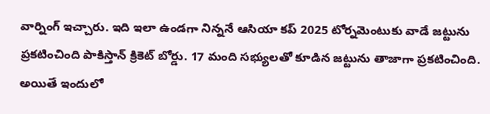వార్నింగ్ ఇచ్చారు. ఇది ఇలా ఉండగా నిన్ననే ఆసియా కప్ 2025 టోర్నమెంటుకు వాడే జట్టును ప్రకటించింది పాకిస్తాన్ క్రికెట్ బోర్డు. 17 మంది సభ్యులతో కూడిన జట్టును తాజాగా ప్రకటించింది. అయితే ఇందులో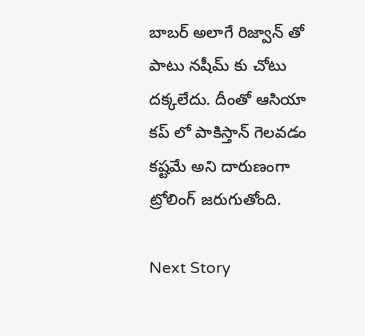బాబర్ అలాగే రిజ్వాన్ తో పాటు నషీమ్ కు చోటు దక్కలేదు. దీంతో ఆసియా కప్ లో పాకిస్తాన్ గెలవడం కష్టమే అని దారుణంగా ట్రోలింగ్ జరుగుతోంది.

Next Story